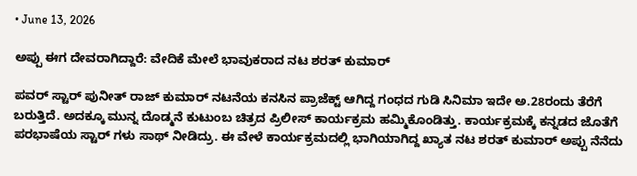• June 13, 2026

ಅಪ್ಪು ಈಗ ದೇವರಾಗಿದ್ದಾರೆ: ವೇದಿಕೆ ಮೇಲೆ ಭಾವುಕರಾದ ನಟ ಶರತ್ ಕುಮಾರ್

ಪವರ್ ಸ್ಟಾರ್ ಪುನೀತ್ ರಾಜ್ ಕುಮಾರ್ ನಟನೆಯ ಕನಸಿನ ಪ್ರಾಜೆಕ್ಟ್ ಆಗಿದ್ದ ಗಂಧದ ಗುಡಿ ಸಿನಿಮಾ ಇದೇ ಅ.28ರಂದು ತೆರೆಗೆ ಬರುತ್ತಿದೆ. ಅದಕ್ಕೂ ಮುನ್ನ ದೊಡ್ಮನೆ ಕುಟುಂಬ ಚಿತ್ರದ ಪ್ರಿಲೀಸ್ ಕಾರ್ಯಕ್ರಮ ಹಮ್ಮಿಕೊಂಡಿತ್ತು. ಕಾರ್ಯಕ್ರಮಕ್ಕೆ ಕನ್ನಡದ ಜೊತೆಗೆ ಪರಭಾಷೆಯ ಸ್ಟಾರ್ ಗಳು ಸಾಥ್ ನೀಡಿದ್ರು. ಈ ವೇಳೆ ಕಾರ್ಯಕ್ರಮದಲ್ಲಿ ಭಾಗಿಯಾಗಿದ್ದ ಖ್ಯಾತ ನಟ ಶರತ್ ಕುಮಾರ್ ಅಪ್ಪು ನೆನೆದು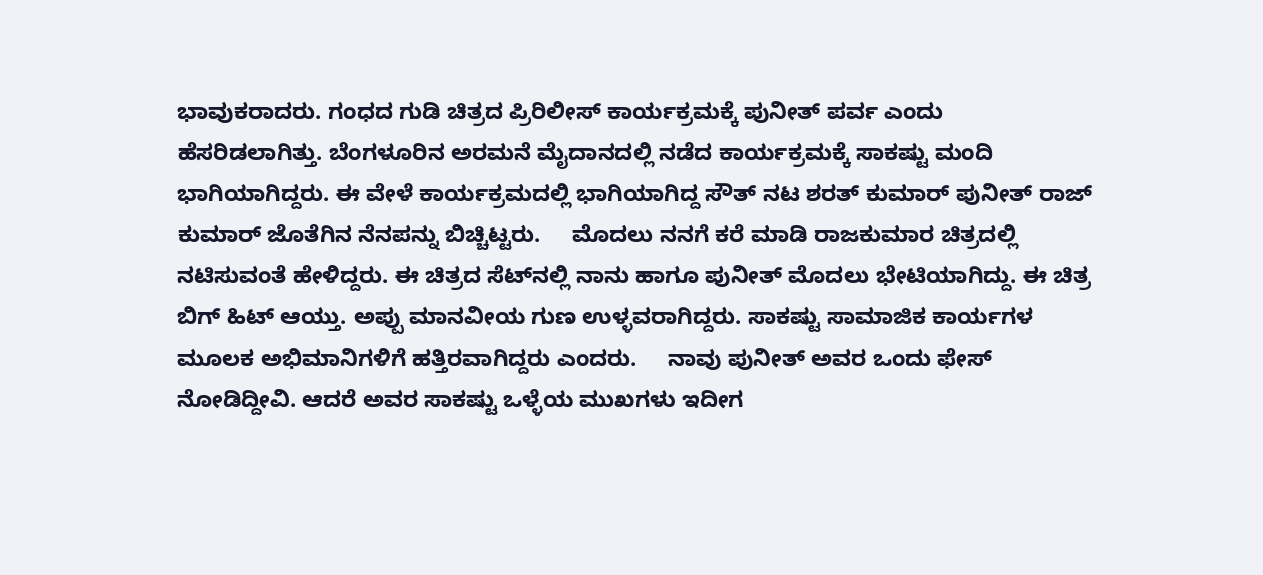ಭಾವುಕರಾದರು. ಗಂಧದ ಗುಡಿ ಚಿತ್ರದ ಪ್ರಿರಿಲೀಸ್ ಕಾರ್ಯಕ್ರಮಕ್ಕೆ ಪುನೀತ್ ಪರ್ವ ಎಂದು ಹೆಸರಿಡಲಾಗಿತ್ತು. ಬೆಂಗಳೂರಿನ ಅರಮನೆ ಮೈದಾನದಲ್ಲಿ ನಡೆದ ಕಾರ್ಯಕ್ರಮಕ್ಕೆ ಸಾಕಷ್ಟು ಮಂದಿ ಭಾಗಿಯಾಗಿದ್ದರು. ಈ ವೇಳೆ ಕಾರ್ಯಕ್ರಮದಲ್ಲಿ ಭಾಗಿಯಾಗಿದ್ದ ಸೌತ್ ನಟ ಶರತ್ ಕುಮಾರ್ ಪುನೀತ್ ರಾಜ್ ಕುಮಾರ್ ಜೊತೆಗಿನ ನೆನಪನ್ನು ಬಿಚ್ಚಿಟ್ಟರು.     ಮೊದಲು ನನಗೆ ಕರೆ ಮಾಡಿ ರಾಜಕುಮಾರ ಚಿತ್ರದಲ್ಲಿ ನಟಿಸುವಂತೆ ಹೇಳಿದ್ದರು. ಈ ಚಿತ್ರದ ಸೆಟ್‌ನಲ್ಲಿ ನಾನು ಹಾಗೂ ಪುನೀತ್ ಮೊದಲು ಭೇಟಿಯಾಗಿದ್ದು. ಈ ಚಿತ್ರ ಬಿಗ್ ಹಿಟ್ ಆಯ್ತು. ಅಪ್ಪು ಮಾನವೀಯ ಗುಣ ಉಳ್ಳವರಾಗಿದ್ದರು. ಸಾಕಷ್ಟು ಸಾಮಾಜಿಕ ಕಾರ್ಯಗಳ ಮೂಲಕ ಅಭಿಮಾನಿಗಳಿಗೆ ಹತ್ತಿರವಾಗಿದ್ದರು ಎಂದರು.     ನಾವು ಪುನೀತ್ ಅವರ ಒಂದು ಫೇಸ್ ನೋಡಿದ್ದೀವಿ. ಆದರೆ ಅವರ ಸಾಕಷ್ಟು ಒಳ್ಳೆಯ ಮುಖಗಳು ಇದೀಗ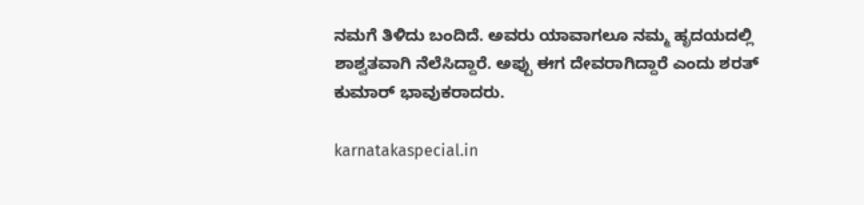ನಮಗೆ ತಿಳಿದು ಬಂದಿದೆ. ಅವರು ಯಾವಾಗಲೂ ನಮ್ಮ ಹೃದಯದಲ್ಲಿ ಶಾಶ್ವತವಾಗಿ ನೆಲೆಸಿದ್ದಾರೆ. ಅಪ್ಪು ಈಗ ದೇವರಾಗಿದ್ದಾರೆ ಎಂದು ಶರತ್ ಕುಮಾರ್ ಭಾವುಕರಾದರು.

karnatakaspecial.in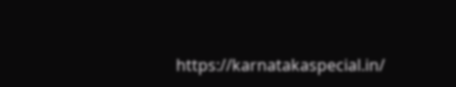https://karnatakaspecial.in/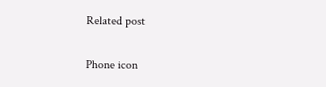Related post

Phone icon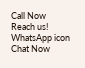Call Now
Reach us!
WhatsApp icon
Chat Now